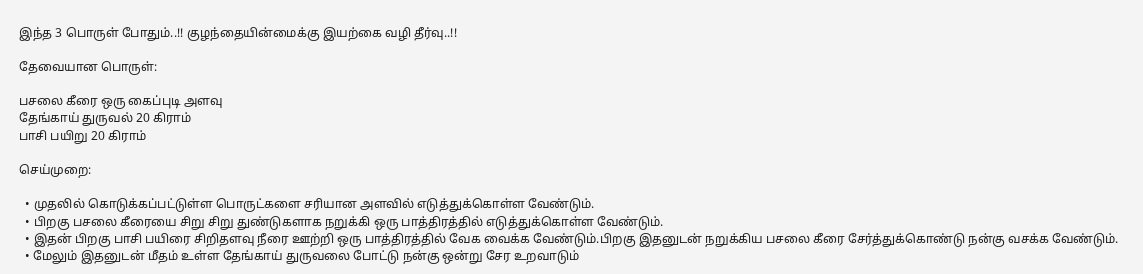இந்த 3 பொருள் போதும்..!! குழந்தையின்மைக்கு இயற்கை வழி தீர்வு..!!

தேவையான பொருள்:

பசலை கீரை ஒரு கைப்புடி அளவு
தேங்காய் துருவல் 20 கிராம்
பாசி பயிறு 20 கிராம்

செய்முறை:

  • முதலில் கொடுக்கப்பட்டுள்ள பொருட்களை சரியான அளவில் எடுத்துக்கொள்ள வேண்டும்.
  • பிறகு பசலை கீரையை சிறு சிறு துண்டுகளாக நறுக்கி ஒரு பாத்திரத்தில் எடுத்துக்கொள்ள வேண்டும்.
  • இதன் பிறகு பாசி பயிரை சிறிதளவு நீரை ஊற்றி ஒரு பாத்திரத்தில் வேக வைக்க வேண்டும்.பிறகு இதனுடன் நறுக்கிய பசலை கீரை சேர்த்துக்கொண்டு நன்கு வசக்க வேண்டும்.
  • மேலும் இதனுடன் மீதம் உள்ள தேங்காய் துருவலை போட்டு நன்கு ஒன்று சேர உறவாடும்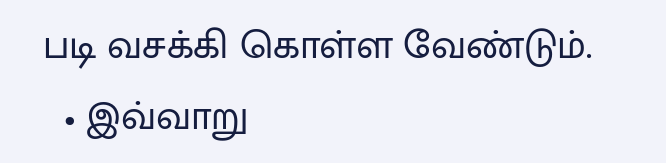படி வசக்கி கொள்ள வேண்டும்.
  • இவ்வாறு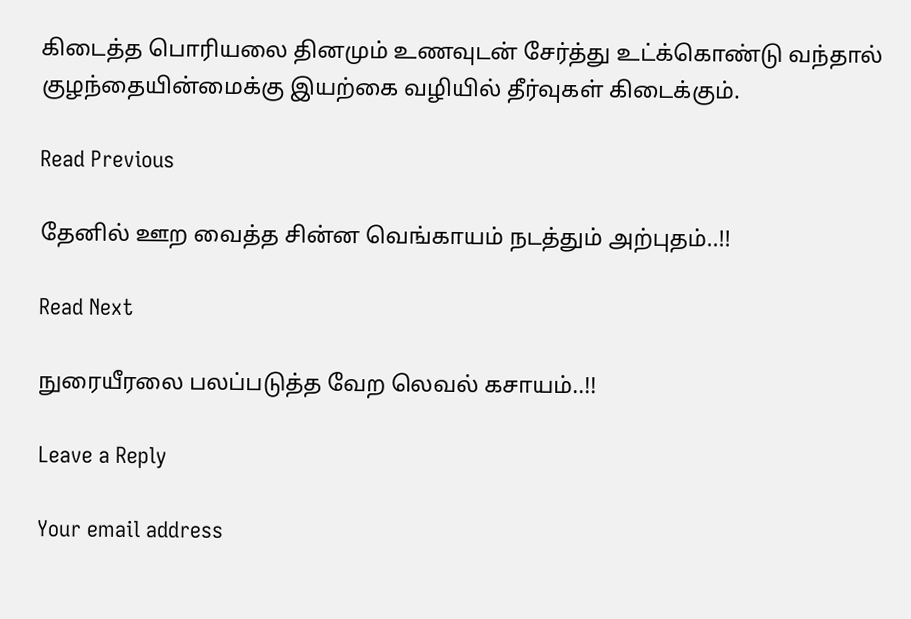கிடைத்த பொரியலை தினமும் உணவுடன் சேர்த்து உட்க்கொண்டு வந்தால் குழந்தையின்மைக்கு இயற்கை வழியில் தீர்வுகள் கிடைக்கும்.

Read Previous

தேனில் ஊற வைத்த சின்ன வெங்காயம் நடத்தும் அற்புதம்..!!

Read Next

நுரையீரலை பலப்படுத்த வேற லெவல் கசாயம்..!!

Leave a Reply

Your email address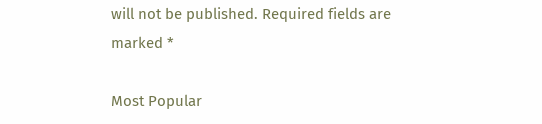will not be published. Required fields are marked *

Most Popular